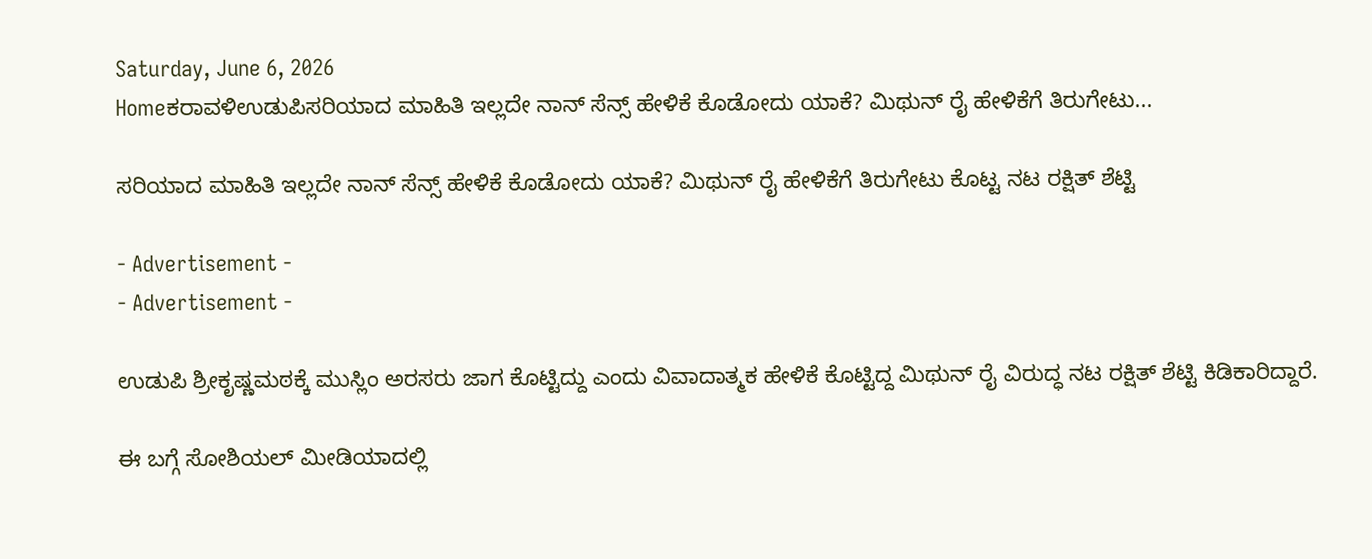Saturday, June 6, 2026
Homeಕರಾವಳಿಉಡುಪಿಸರಿಯಾದ ಮಾಹಿತಿ ಇಲ್ಲದೇ ನಾನ್ ಸೆನ್ಸ್ ಹೇಳಿಕೆ ಕೊಡೋದು ಯಾಕೆ? ಮಿಥುನ್‌ ರೈ ಹೇಳಿಕೆಗೆ ತಿರುಗೇಟು...

ಸರಿಯಾದ ಮಾಹಿತಿ ಇಲ್ಲದೇ ನಾನ್ ಸೆನ್ಸ್ ಹೇಳಿಕೆ ಕೊಡೋದು ಯಾಕೆ? ಮಿಥುನ್‌ ರೈ ಹೇಳಿಕೆಗೆ ತಿರುಗೇಟು ಕೊಟ್ಟ ನಟ ರಕ್ಷಿತ್‌ ಶೆಟ್ಟಿ

- Advertisement -
- Advertisement -

ಉಡುಪಿ ಶ್ರೀಕೃಷ್ಣಮಠಕ್ಕೆ ಮುಸ್ಲಿಂ ಅರಸರು ಜಾಗ ಕೊಟ್ಟಿದ್ದು ಎಂದು ವಿವಾದಾತ್ಮಕ ಹೇಳಿಕೆ ಕೊಟ್ಟಿದ್ದ ಮಿಥುನ್‌ ರೈ ವಿರುದ್ಧ ನಟ ರಕ್ಷಿತ್‌ ಶೆಟ್ಟಿ ಕಿಡಿಕಾರಿದ್ದಾರೆ.

ಈ ಬಗ್ಗೆ ಸೋಶಿಯಲ್‌ ಮೀಡಿಯಾದಲ್ಲಿ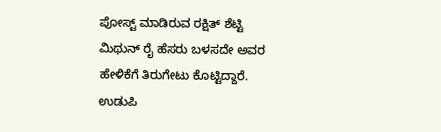ಪೋಸ್ಟ್‌ ಮಾಡಿರುವ ರಕ್ಷಿತ್‌ ಶೆಟ್ಟಿ ಮಿಥುನ್‌ ರೈ ಹೆಸರು ಬಳಸದೇ ಅವರ ಹೇಳಿಕೆಗೆ ತಿರುಗೇಟು ಕೊಟ್ಟಿದ್ದಾರೆ. ಉಡುಪಿ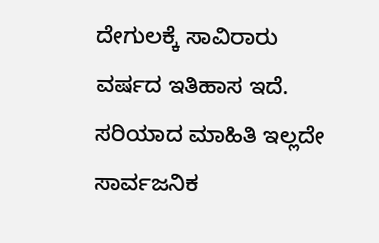ದೇಗುಲಕ್ಕೆ ಸಾವಿರಾರು ವರ್ಷದ ಇತಿಹಾಸ ಇದೆ. ಸರಿಯಾದ ಮಾಹಿತಿ ಇಲ್ಲದೇ ಸಾರ್ವಜನಿಕ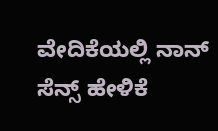ವೇದಿಕೆಯಲ್ಲಿ ನಾನ್ ಸೆನ್ಸ್ ಹೇಳಿಕೆ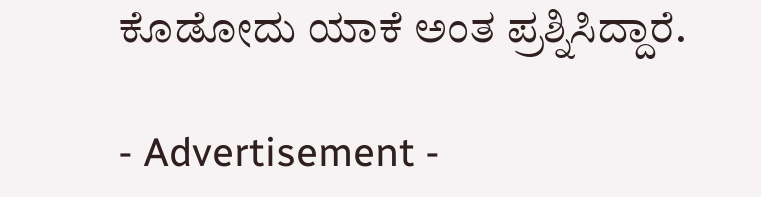ಕೊಡೋದು ಯಾಕೆ ಅಂತ ಪ್ರಶ್ನಿಸಿದ್ದಾರೆ.

- Advertisement -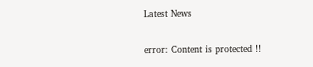Latest News

error: Content is protected !!